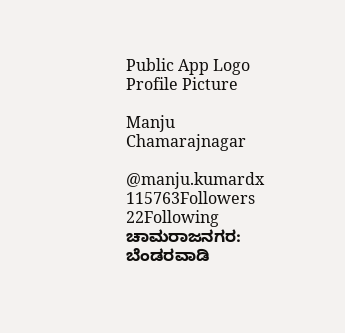Public App Logo
Profile Picture

Manju Chamarajnagar

@manju.kumardx
115763Followers
22Following
ಚಾಮರಾಜನಗರ: ಬೆಂಡರವಾಡಿ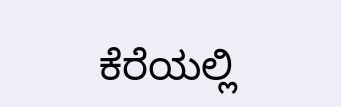ಕೆರೆಯಲ್ಲಿ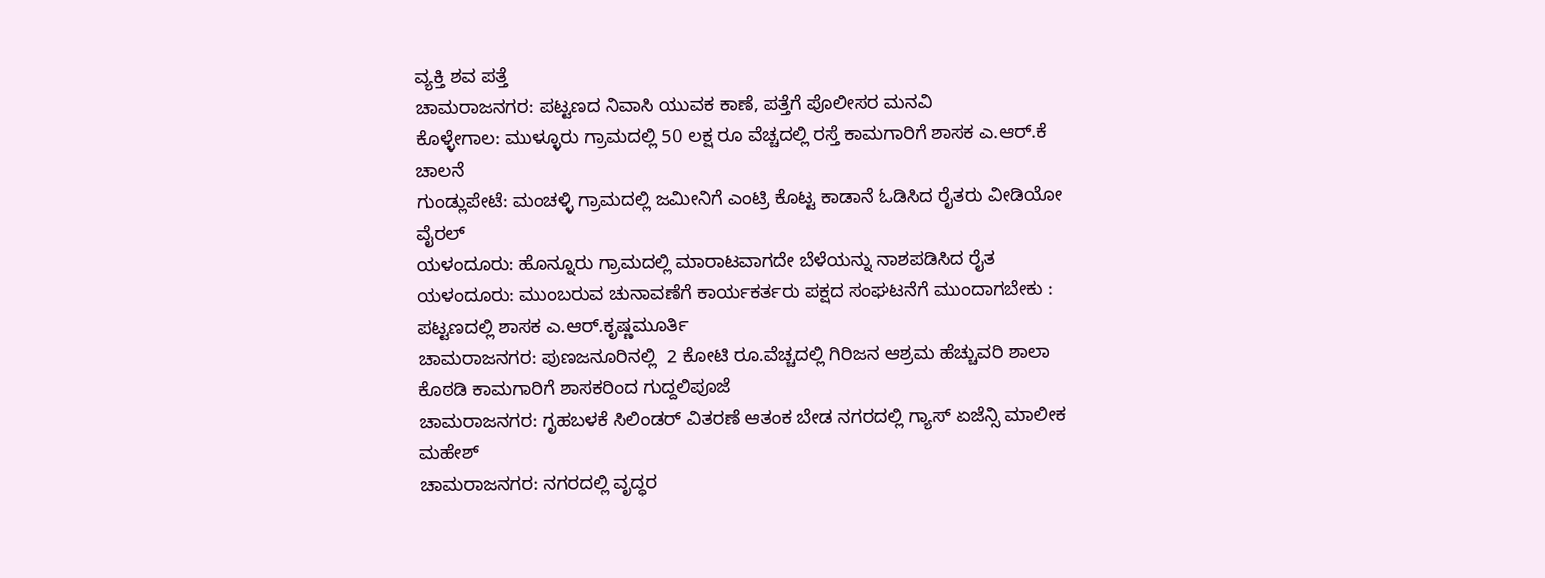ವ್ಯಕ್ತಿ ಶವ ಪತ್ತೆ
ಚಾಮರಾಜನಗರ: ಪಟ್ಟಣದ ನಿವಾಸಿ ಯುವಕ ಕಾಣೆ, ಪತ್ತೆಗೆ ಪೊಲೀಸರ ಮನವಿ
ಕೊಳ್ಳೇಗಾಲ: ಮುಳ್ಳೂರು ಗ್ರಾಮದಲ್ಲಿ 50 ಲಕ್ಷ ರೂ ವೆಚ್ಚದಲ್ಲಿ ರಸ್ತೆ ಕಾಮಗಾರಿಗೆ ಶಾಸಕ ಎ.ಆರ್.ಕೆ ಚಾಲನೆ
ಗುಂಡ್ಲುಪೇಟೆ: ಮಂಚಳ್ಳಿ ಗ್ರಾಮದಲ್ಲಿ ಜಮೀನಿಗೆ ಎಂಟ್ರಿ ಕೊಟ್ಟ ಕಾಡಾನೆ ಓಡಿಸಿದ ರೈತರು ವೀಡಿಯೋ ವೈರಲ್
ಯಳಂದೂರು: ಹೊನ್ನೂರು ಗ್ರಾಮದಲ್ಲಿ ಮಾರಾಟವಾಗದೇ ಬೆಳೆಯನ್ನು ನಾಶಪಡಿಸಿದ ರೈತ
ಯಳಂದೂರು: ಮುಂಬರುವ ಚುನಾವಣೆಗೆ ಕಾರ್ಯಕರ್ತರು ಪಕ್ಷದ ಸಂಘಟನೆಗೆ ಮುಂದಾಗಬೇಕು : ಪಟ್ಟಣದಲ್ಲಿ ಶಾಸಕ ಎ.ಆರ್.ಕೃಷ್ಣಮೂರ್ತಿ
ಚಾಮರಾಜನಗರ: ಪುಣಜನೂರಿನಲ್ಲಿ  2 ಕೋಟಿ ರೂ.ವೆಚ್ಚದಲ್ಲಿ ಗಿರಿಜನ ಆಶ್ರಮ ಹೆಚ್ಚುವರಿ ಶಾಲಾ ಕೊಠಡಿ ಕಾಮಗಾರಿಗೆ ಶಾಸಕರಿಂದ ಗುದ್ದಲಿಪೂಜೆ
ಚಾಮರಾಜನಗರ: ಗೃಹಬಳಕೆ ಸಿಲಿಂಡರ್ ವಿತರಣೆ ಆತಂಕ ಬೇಡ ನಗರದಲ್ಲಿ ಗ್ಯಾಸ್ ಏಜೆನ್ಸಿ ಮಾಲೀಕ ಮಹೇಶ್
ಚಾಮರಾಜನಗರ: ನಗರದಲ್ಲಿ ವೃದ್ಧರ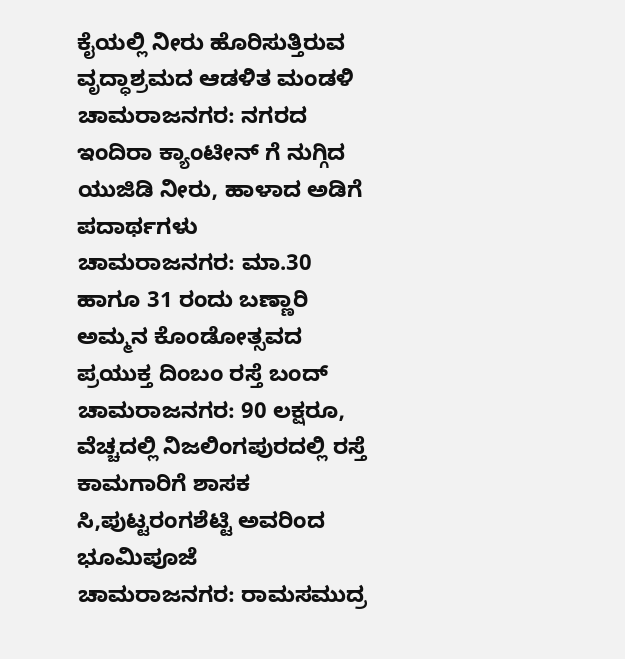ಕೈಯಲ್ಲಿ ನೀರು ಹೊರಿಸುತ್ತಿರುವ ವೃದ್ಧಾಶ್ರಮದ ಆಡಳಿತ ಮಂಡಳಿ
ಚಾಮರಾಜನಗರ: ನಗರದ ಇಂದಿರಾ ಕ್ಯಾಂಟೀನ್ ಗೆ ನುಗ್ಗಿದ ಯುಜಿಡಿ ನೀರು, ಹಾಳಾದ ಅಡಿಗೆ ಪದಾರ್ಥಗಳು
ಚಾಮರಾಜನಗರ: ಮಾ.30 ಹಾಗೂ 31 ರಂದು ಬಣ್ಣಾರಿ ಅಮ್ಮನ ಕೊಂಡೋತ್ಸವದ ಪ್ರಯುಕ್ತ ದಿಂಬಂ ರಸ್ತೆ ಬಂದ್
ಚಾಮರಾಜನಗರ: 90 ಲಕ್ಷರೂ, ವೆಚ್ಚದಲ್ಲಿ ನಿಜಲಿಂಗಪುರದಲ್ಲಿ ರಸ್ತೆ ಕಾಮಗಾರಿಗೆ ಶಾಸಕ ಸಿ,ಪುಟ್ಟರಂಗಶೆಟ್ಟಿ ಅವರಿಂದ ಭೂಮಿಪೂಜೆ
ಚಾಮರಾಜನಗರ: ರಾಮಸಮುದ್ರ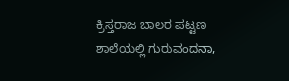ಕ್ರಿಸ್ತರಾಜ ಬಾಲರ ಪಟ್ಟಣ ಶಾಲೆಯಲ್ಲಿ ಗುರುವಂದನಾ,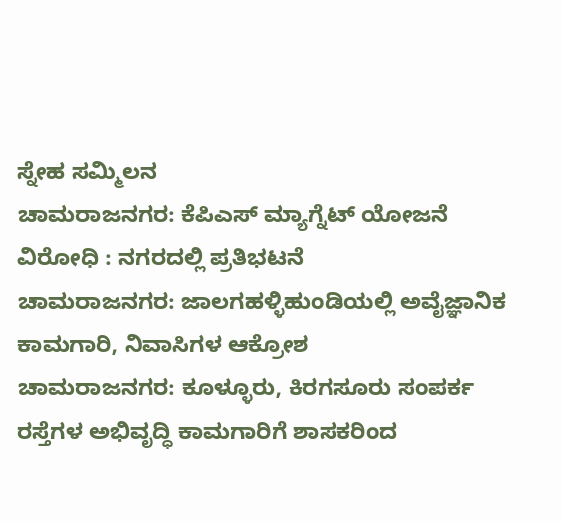ಸ್ನೇಹ ಸಮ್ಮಿಲನ
ಚಾಮರಾಜನಗರ: ಕೆಪಿಎಸ್ ಮ್ಯಾಗ್ನೆಟ್ ಯೋಜನೆ ವಿರೋಧಿ : ನಗರದಲ್ಲಿ ಪ್ರತಿಭಟನೆ
ಚಾಮರಾಜನಗರ: ಜಾಲಗಹಳ್ಳಿಹುಂಡಿಯಲ್ಲಿ ಅವೈಜ್ಞಾನಿಕ ಕಾಮಗಾರಿ, ನಿವಾಸಿಗಳ ಆಕ್ರೋಶ
ಚಾಮರಾಜನಗರ: ಕೂಳ್ಳೂರು, ಕಿರಗಸೂರು ಸಂಪರ್ಕ ರಸ್ತೆಗಳ ಅಭಿವೃದ್ಧಿ ಕಾಮಗಾರಿಗೆ ಶಾಸಕರಿಂದ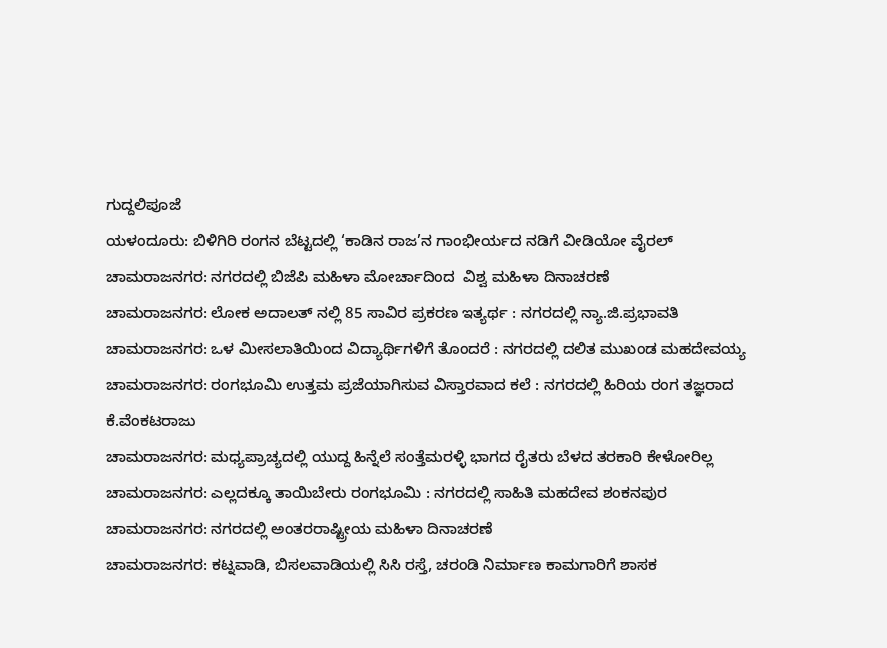ಗುದ್ದಲಿಪೂಜೆ
ಯಳಂದೂರು: ಬಿಳಿಗಿರಿ ರಂಗನ ಬೆಟ್ಟದಲ್ಲಿ ‘ಕಾಡಿನ ರಾಜ’ನ ಗಾಂಭೀರ್ಯದ ನಡಿಗೆ ವೀಡಿಯೋ ವೈರಲ್
ಚಾಮರಾಜನಗರ: ನಗರದಲ್ಲಿ ಬಿಜೆಪಿ ಮಹಿಳಾ ಮೋರ್ಚಾದಿಂದ  ವಿಶ್ವ ಮಹಿಳಾ ದಿನಾಚರಣೆ
ಚಾಮರಾಜನಗರ: ಲೋಕ ಅದಾಲತ್ ನಲ್ಲಿ 85 ಸಾವಿರ ಪ್ರಕರಣ ಇತ್ಯರ್ಥ : ನಗರದಲ್ಲಿ ನ್ಯಾ.ಜಿ.ಪ್ರಭಾವತಿ
ಚಾಮರಾಜನಗರ: ಒಳ ಮೀಸಲಾತಿಯಿಂದ ವಿದ್ಯಾರ್ಥಿಗಳಿಗೆ ತೊಂದರೆ : ನಗರದಲ್ಲಿ ದಲಿತ ಮುಖಂಡ ಮಹದೇವಯ್ಯ
ಚಾಮರಾಜನಗರ: ರಂಗಭೂಮಿ ಉತ್ತಮ ಪ್ರಜೆಯಾಗಿಸುವ ವಿಸ್ತಾರವಾದ ಕಲೆ : ನಗರದಲ್ಲಿ ಹಿರಿಯ ರಂಗ ತಜ್ಞರಾದ ಕೆ.ವೆಂಕಟರಾಜು
ಚಾಮರಾಜನಗರ: ಮಧ್ಯಪ್ರಾಚ್ಯದಲ್ಲಿ ಯುದ್ದ ಹಿನ್ನೆಲೆ ಸಂತ್ತೆಮರಳ್ಳಿ ಭಾಗದ ರೈತರು ಬೆಳದ ತರಕಾರಿ ಕೇಳೋರಿಲ್ಲ
ಚಾಮರಾಜನಗರ: ಎಲ್ಲದಕ್ಕೂ ತಾಯಿಬೇರು ರಂಗಭೂಮಿ : ನಗರದಲ್ಲಿ ಸಾಹಿತಿ ಮಹದೇವ ಶಂಕನಪುರ
ಚಾಮರಾಜನಗರ: ನಗರದಲ್ಲಿ ಅಂತರರಾಷ್ಟ್ರೀಯ ಮಹಿಳಾ ದಿನಾಚರಣೆ
ಚಾಮರಾಜನಗರ: ಕಟ್ನವಾಡಿ, ಬಿಸಲವಾಡಿಯಲ್ಲಿ ಸಿಸಿ ರಸ್ತೆ, ಚರಂಡಿ ನಿರ್ಮಾಣ ಕಾಮಗಾರಿಗೆ ಶಾಸಕ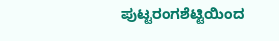ಪುಟ್ಟರಂಗಶೆಟ್ಟಿಯಿಂದ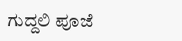ಗುದ್ದಲಿ ಪೂಜೆ